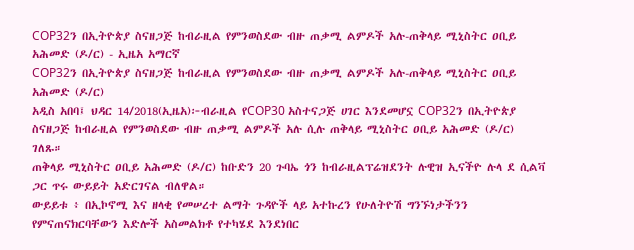COP32ን በኢትዮጵያ ስናዘጋጅ ከብራዚል የምንወስደው ብዙ ጠቃሚ ልምዶች አሉ-ጠቅላይ ሚኒስትር ዐቢይ አሕመድ (ዶ/ር) - ኢዜአ አማርኛ
COP32ን በኢትዮጵያ ስናዘጋጅ ከብራዚል የምንወስደው ብዙ ጠቃሚ ልምዶች አሉ-ጠቅላይ ሚኒስትር ዐቢይ አሕመድ (ዶ/ር)
አዲስ አበባ፤ ህዳር 14/2018(ኢዜአ)፦ብራዚል የCOP30 አስተናጋጅ ሀገር እንደመሆኗ COP32ን በኢትዮጵያ ስናዘጋጅ ከብራዚል የምንወስደው ብዙ ጠቃሚ ልምዶች አሉ ሲሉ ጠቅላይ ሚኒስትር ዐቢይ አሕመድ (ዶ/ር) ገለጹ።
ጠቅላይ ሚኒስትር ዐቢይ አሕመድ (ዶ/ር) ከቡድን 20 ጉባኤ ጎን ከብራዚልፕሬዝደንት ሉዊዝ ኢናችዮ ሉላ ደ ሲልቫ ጋር ጥሩ ውይይት አድርገናል ብለዋል።
ውይይቱ ፥ በኢኮኖሚ እና ዘላቂ የመሠረተ ልማት ጉዳዮች ላይ አተኩረን የሁለትዮሽ ግንኙነታችንን የምናጠናክርባቸውን እድሎች አስመልክቶ የተካሄደ እንደነበር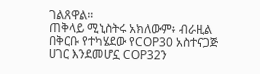ገልጸዋል።
ጠቅላይ ሚኒስትሩ አክለውም፥ ብራዚል በቅርቡ የተካሄደው የCOP30 አስተናጋጅ ሀገር እንደመሆኗ COP32ን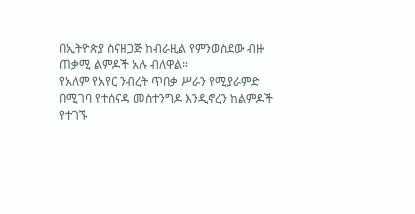በኢትዮጵያ ስናዘጋጅ ከብራዚል የምንወስደው ብዙ ጠቃሚ ልምዶች አሉ ብለዋል።
የአለም የአየር ንብረት ጥበቃ ሥራን የሚያራምድ በሚገባ የተሰናዳ መስተንግዶ እንዲኖረን ከልምዶች የተገኙ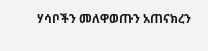ሃሳቦችን መለዋወጡን አጠናክረን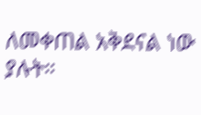ለመቀጠል አቅደናል ነው ያሉት።